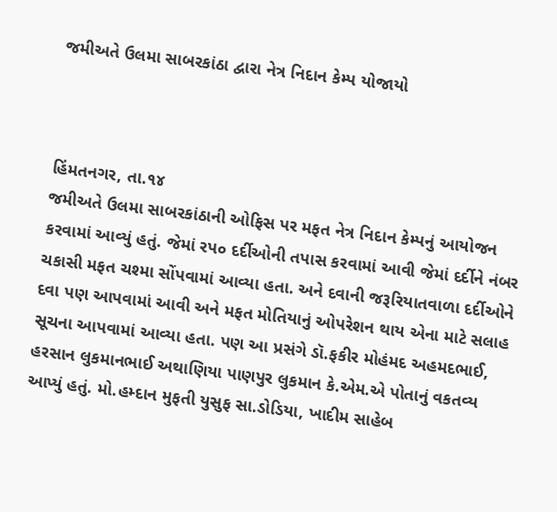જમીઅતે ઉલમા સાબરકાંઠા દ્વારા નેત્ર નિદાન કેમ્પ યોજાયો



હિંમતનગર, તા.૧૪
જમીઅતે ઉલમા સાબરકાંઠાની ઓફિસ પર મફત નેત્ર નિદાન કેમ્પનું આયોજન કરવામાં આવ્યું હતું. જેમાં રપ૦ દર્દીઓની તપાસ કરવામાં આવી જેમાં દર્દીને નંબર ચકાસી મફત ચશ્મા સોંપવામાં આવ્યા હતા. અને દવાની જરૂરિયાતવાળા દર્દીઓને દવા પણ આપવામાં આવી અને મફત મોતિયાનું ઓપરેશન થાય એના માટે સલાહ સૂચના આપવામાં આવ્યા હતા. પણ આ પ્રસંગે ડૉ.ફકીર મોહંમદ અહમદભાઈ, હરસાન લુકમાનભાઈ અથાણિયા પાણપુર લુકમાન કે.એમ.એ પોતાનું વકતવ્ય આપ્યું હતું. મો.હમ્દાન મુફતી યુસુફ સા.ડોડિયા, ખાદીમ સાહેબ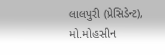લાલપુરી (પ્રેસિડેન્ટ), મો.મોહસીન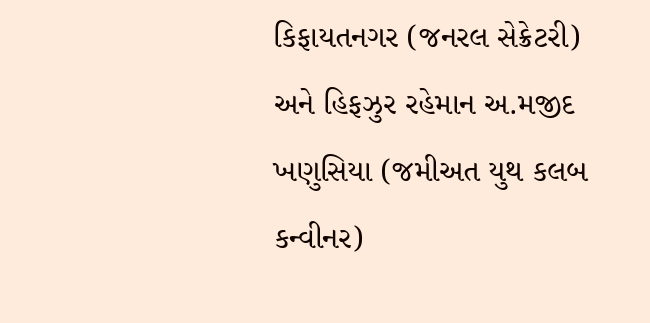કિફાયતનગર (જનરલ સેક્રેટરી) અને હિફઝુર રહેમાન અ.મજીદ ખણુસિયા (જમીઅત યુથ કલબ કન્વીનર)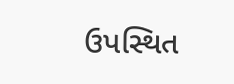ઉપસ્થિત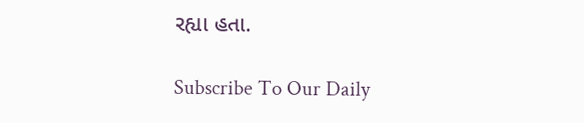રહ્યા હતા.

Subscribe To Our Daily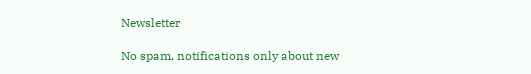Newsletter

No spam, notifications only about new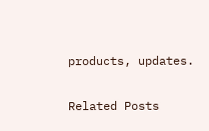products, updates.

Related Posts